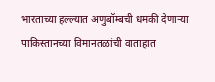भारताच्या हल्ल्यात अणुबॉम्बची धमकी देणाऱ्या पाकिस्तानच्या विमानतळांची वाताहात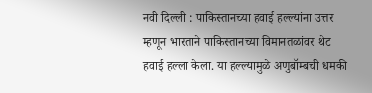नवी दिल्ली : पाकिस्तानच्या हवाई हल्ल्यांना उत्तर म्हणून भारताने पाकिस्तानच्या विमानतळांवर थेट हवाई हल्ला केला. या हल्ल्यामुळे अणुबॉम्बची धमकी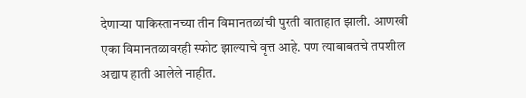देणाऱ्या पाकिस्तानच्या तीन विमानतळांची पुरती वाताहात झाली. आणखी एका विमानतळावरही स्फोट झाल्याचे वृत्त आहे. पण त्याबाबतचे तपशील अद्याप हाती आलेले नाहीत.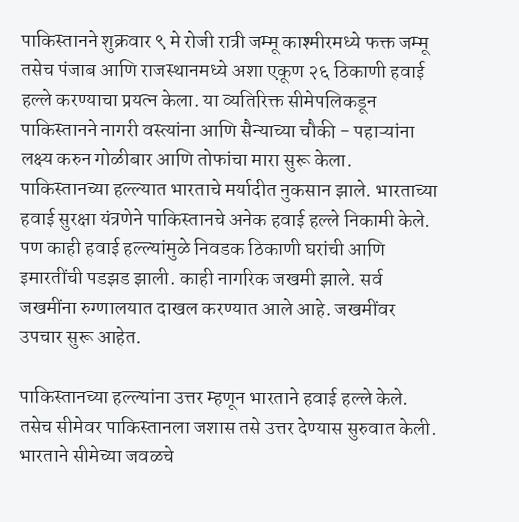पाकिस्तानने शुक्रवार ९ मे रोजी रात्री जम्मू काश्मीरमध्ये फक्त जम्मू तसेच पंजाब आणि राजस्थानमध्ये अशा एकूण २६ ठिकाणी हवाई हल्ले करण्याचा प्रयत्न केला. या व्यतिरिक्त सीमेपलिकडून पाकिस्तानने नागरी वस्त्यांना आणि सैन्याच्या चौकी - पहाऱ्यांना लक्ष्य करुन गोळीबार आणि तोफांचा मारा सुरू केला. पाकिस्तानच्या हल्ल्यात भारताचे मर्यादीत नुकसान झाले. भारताच्या हवाई सुरक्षा यंत्रणेने पाकिस्तानचे अनेक हवाई हल्ले निकामी केले. पण काही हवाई हल्ल्यांमुळे निवडक ठिकाणी घरांची आणि इमारतींची पडझड झाली. काही नागरिक जखमी झाले. सर्व जखमींना रुग्णालयात दाखल करण्यात आले आहे. जखमींवर उपचार सुरू आहेत.

पाकिस्तानच्या हल्ल्यांना उत्तर म्हणून भारताने हवाई हल्ले केले. तसेच सीमेवर पाकिस्तानला जशास तसे उत्तर देण्यास सुरुवात केली. भारताने सीमेच्या जवळचे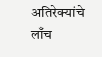अतिरेक्यांचे लाँच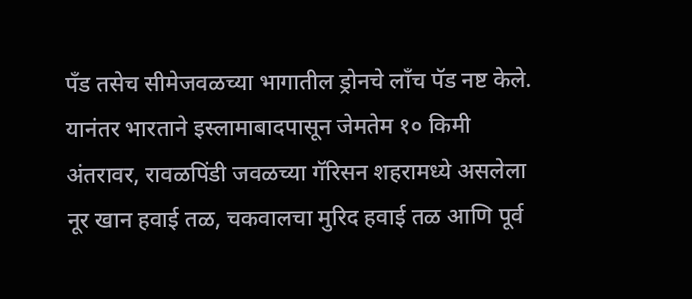पँड तसेच सीमेजवळच्या भागातील ड्रोनचे लाँच पॅड नष्ट केले. यानंतर भारताने इस्लामाबादपासून जेमतेम १० किमी अंतरावर, रावळपिंडी जवळच्या गॅरिसन शहरामध्ये असलेला नूर खान हवाई तळ, चकवालचा मुरिद हवाई तळ आणि पूर्व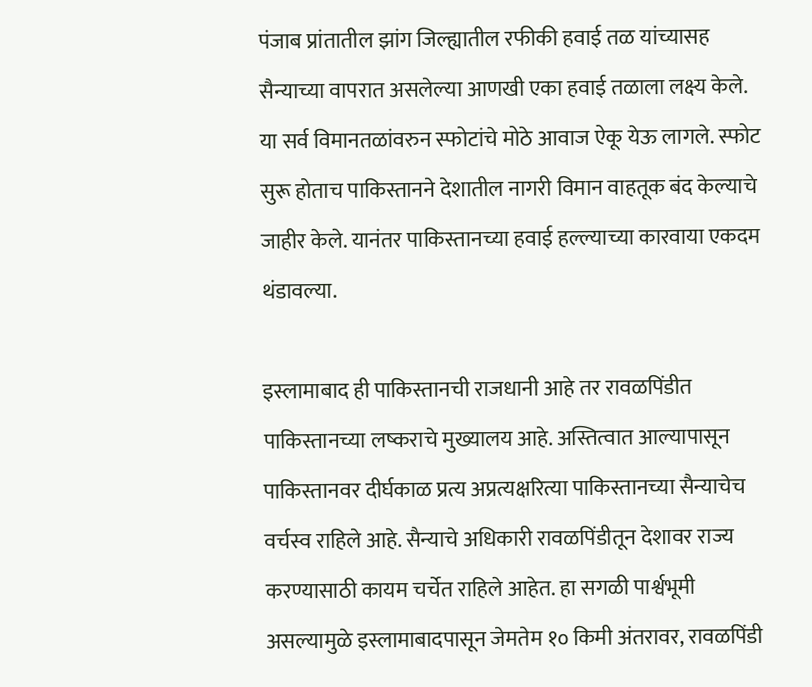पंजाब प्रांतातील झांग जिल्ह्यातील रफीकी हवाई तळ यांच्यासह सैन्याच्या वापरात असलेल्या आणखी एका हवाई तळाला लक्ष्य केले. या सर्व विमानतळांवरुन स्फोटांचे मोठे आवाज ऐकू येऊ लागले. स्फोट सुरू होताच पाकिस्तानने देशातील नागरी विमान वाहतूक बंद केल्याचे जाहीर केले. यानंतर पाकिस्तानच्या हवाई हल्ल्याच्या कारवाया एकदम थंडावल्या.

इस्लामाबाद ही पाकिस्तानची राजधानी आहे तर रावळपिंडीत पाकिस्तानच्या लष्कराचे मुख्यालय आहे. अस्तित्वात आल्यापासून पाकिस्तानवर दीर्घकाळ प्रत्य अप्रत्यक्षरित्या पाकिस्तानच्या सैन्याचेच वर्चस्व राहिले आहे. सैन्याचे अधिकारी रावळपिंडीतून देशावर राज्य करण्यासाठी कायम चर्चेत राहिले आहेत. हा सगळी पार्श्वभूमी असल्यामुळे इस्लामाबादपासून जेमतेम १० किमी अंतरावर, रावळपिंडी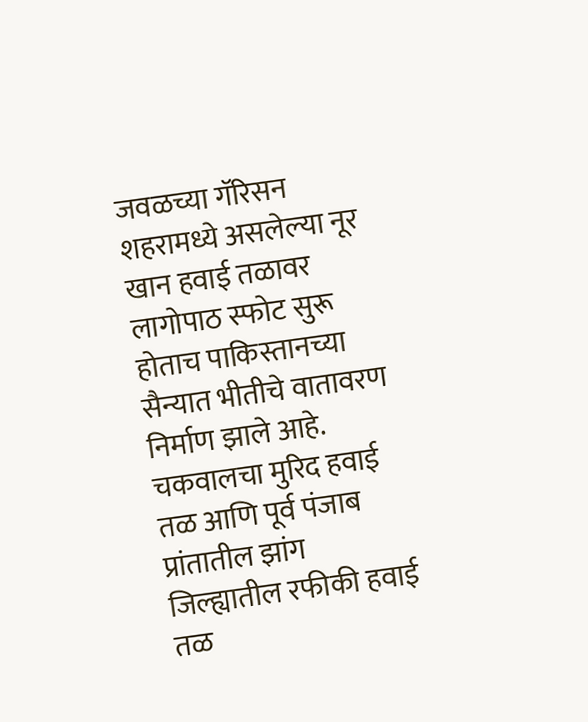जवळच्या गॅरिसन शहरामध्ये असलेल्या नूर खान हवाई तळावर लागोपाठ स्फोट सुरू होताच पाकिस्तानच्या सैन्यात भीतीचे वातावरण निर्माण झाले आहे. चकवालचा मुरिद हवाई तळ आणि पूर्व पंजाब प्रांतातील झांग जिल्ह्यातील रफीकी हवाई तळ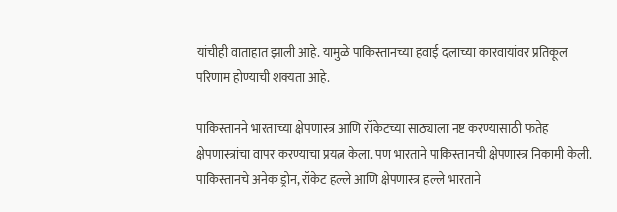यांचीही वाताहात झाली आहे. यामुळे पाकिस्तानच्या हवाई दलाच्या कारवायांवर प्रतिकूल परिणाम होण्याची शक्यता आहे.

पाकिस्तानने भारताच्या क्षेपणास्त्र आणि रॉकेटच्या साठ्याला नष्ट करण्यासाठी फतेह क्षेपणास्त्रांचा वापर करण्याचा प्रयत्न केला. पण भारताने पाकिस्तानची क्षेपणास्त्र निकामी केली. पाकिस्तानचे अनेक ड्रोन, रॉकेट हल्ले आणि क्षेपणास्त्र हल्ले भारताने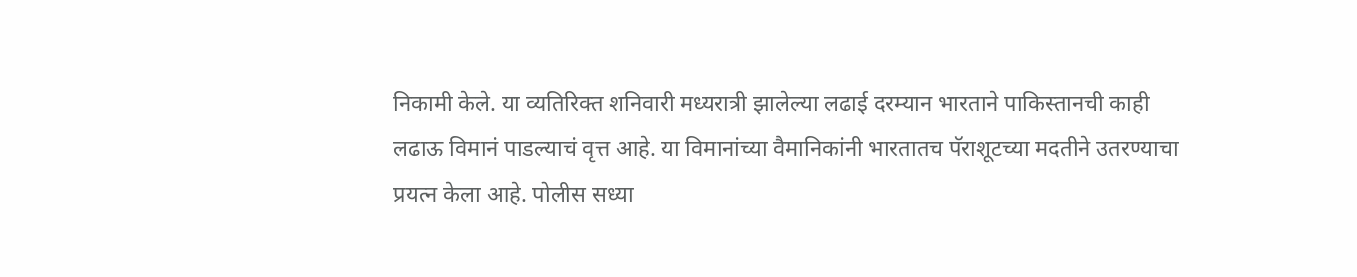निकामी केले. या व्यतिरिक्त शनिवारी मध्यरात्री झालेल्या लढाई दरम्यान भारताने पाकिस्तानची काही लढाऊ विमानं पाडल्याचं वृत्त आहे. या विमानांच्या वैमानिकांनी भारतातच पॅराशूटच्या मदतीने उतरण्याचा प्रयत्न केला आहे. पोलीस सध्या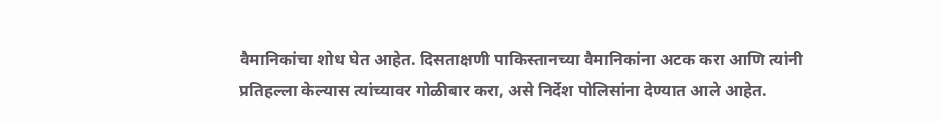वैमानिकांचा शोध घेत आहेत. दिसताक्षणी पाकिस्तानच्या वैमानिकांना अटक करा आणि त्यांनी प्रतिहल्ला केल्यास त्यांच्यावर गोळीबार करा, असे निर्देश पोलिसांना देण्यात आले आहेत.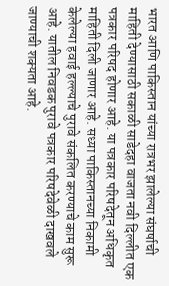भारत आणि पाकिस्तान यांच्या रात्रभर झालेल्या संघर्षाची माहिती देण्यासाठी सकाळी साडेदहा वाजता नवी दिल्लीत एक पत्रकार परिषद होणार आहे. या पत्रकार परिषदेतून अधिकृत माहिती दिली जाणार आहे. सध्या पाकिस्तानच्या निकामी केलेल्या हवाई हल्ल्याचे पुरावे संकलित करण्याचे काम सुरू आहे. यातील निवडक पुरावे पत्रकार परिषदेवेळी दाखवले जाण्याची शक्यता आहे.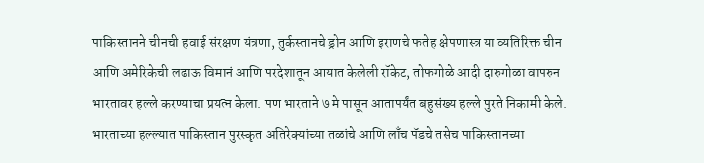पाकिस्तानने चीनची हवाई संरक्षण यंत्रणा, तुर्कस्तानचे ड्रोन आणि इराणचे फतेह क्षेपणास्त्र या व्यतिरिक्त चीन आणि अमेरिकेची लढाऊ विमानं आणि परदेशातून आयात केलेली रॉकेट, तोफगोळे आदी दारुगोळा वापरुन भारतावर हल्ले करण्याचा प्रयत्न केला. पण भारताने ७ मे पासून आतापर्यंत बहुसंख्य हल्ले पुरते निकामी केले. भारताच्या हल्ल्यात पाकिस्तान पुरस्कृत अतिरेक्यांच्या तळांचे आणि लाँच पॅडचे तसेच पाकिस्तानच्या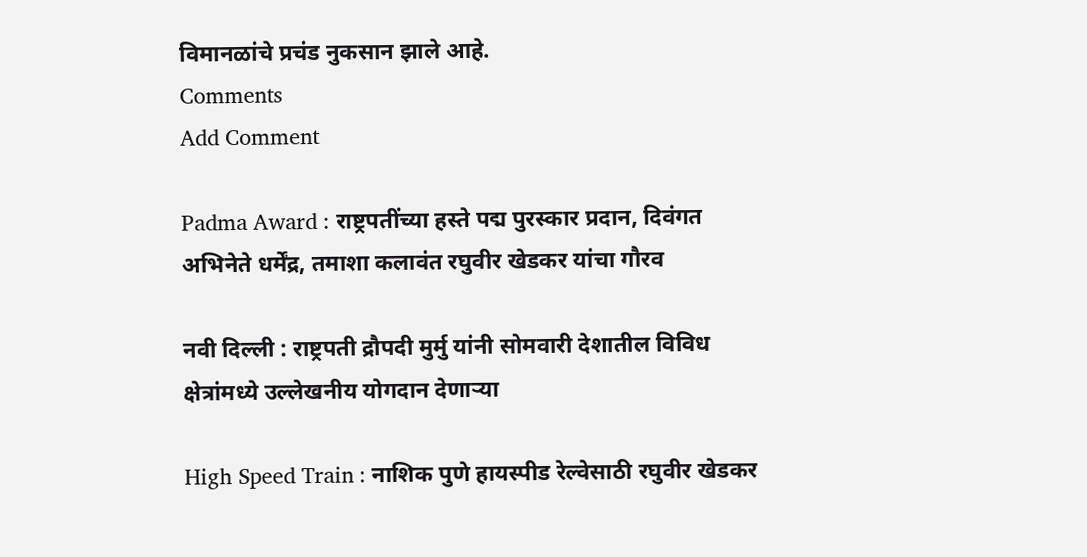विमानळांचे प्रचंड नुकसान झाले आहे.
Comments
Add Comment

Padma Award : राष्ट्रपतींच्या हस्ते पद्म पुरस्कार प्रदान, दिवंगत अभिनेते धर्मेंद्र, तमाशा कलावंत रघुवीर खेडकर यांचा गौरव

नवी दिल्ली : राष्ट्रपती द्रौपदी मुर्मु यांनी सोमवारी देशातील विविध क्षेत्रांमध्ये उल्लेखनीय योगदान देणाऱ्या

High Speed Train : नाशिक पुणे हायस्पीड रेल्वेसाठी रघुवीर खेडकर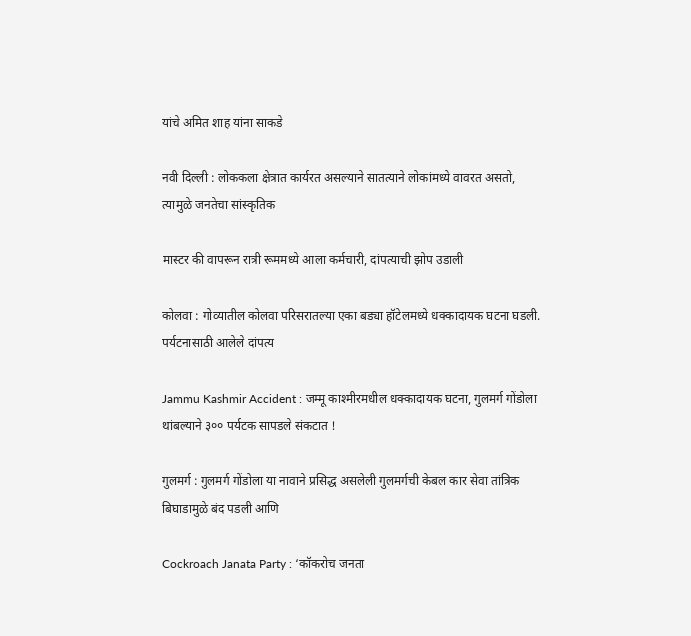यांचे अमित शाह यांना साकडे

नवी दिल्ली : लोककला क्षेत्रात कार्यरत असल्याने सातत्याने लोकांमध्ये वावरत असतो, त्यामुळे जनतेचा सांस्कृतिक

मास्टर की वापरून रात्री रूममध्ये आला कर्मचारी, दांपत्याची झोप उडाली

कोलवा : गोव्यातील कोलवा परिसरातल्या एका बड्या हॉटेलमध्ये धक्कादायक घटना घडली. पर्यटनासाठी आलेले दांपत्य

Jammu Kashmir Accident : जम्मू काश्मीरमधील धक्कादायक घटना, गुलमर्ग गोंडोला थांबल्याने ३०० पर्यटक सापडले संकटात !

गुलमर्ग : गुलमर्ग गोंडोला या नावाने प्रसिद्ध असलेली गुलमर्गची केबल कार सेवा तांत्रिक बिघाडामुळे बंद पडली आणि

Cockroach Janata Party : ‘कॉकरोच जनता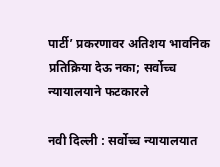पार्टी’ प्रकरणावर अतिशय भावनिक प्रतिक्रिया देऊ नका; सर्वोच्च न्यायालयाने फटकारले

नवी दिल्ली : सर्वोच्च न्यायालयात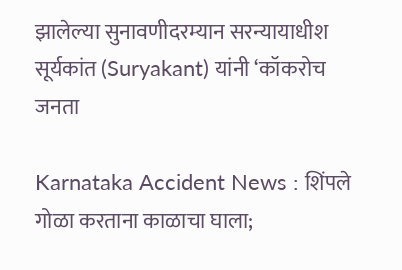झालेल्या सुनावणीदरम्यान सरन्यायाधीश सूर्यकांत (Suryakant) यांनी ‘कॉकरोच जनता

Karnataka Accident News : शिंपले गोळा करताना काळाचा घाला;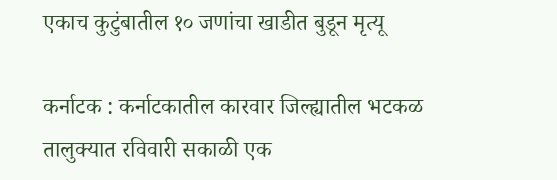एकाच कुटुंबातील १० जणांचा खाडीत बुडून मृत्यू

कर्नाटक : कर्नाटकातील कारवार जिल्ह्यातील भटकळ तालुक्यात रविवारी सकाळी एक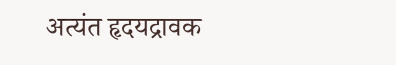अत्यंत हृदयद्रावक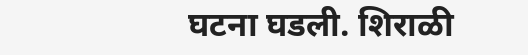घटना घडली. शिराळी